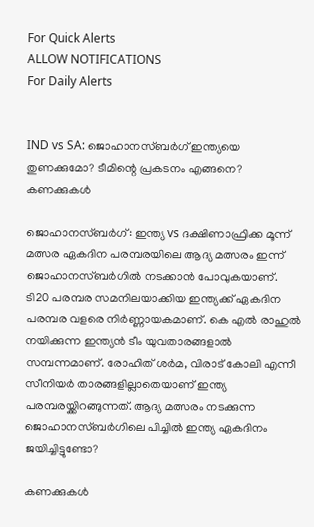For Quick Alerts
ALLOW NOTIFICATIONS
For Daily Alerts


IND vs SA: ജൊഹാനസ്ബര്‍ഗ് ഇന്ത്യയെ തുണക്കുമോ? ടീമിന്റെ പ്രകടനം എങ്ങനെ? കണക്കുകള്‍

ജൊഹാനസ്ബര്‍ഗ്: ഇന്ത്യ vs ദക്ഷിണാഫ്രിക്ക മൂന്ന് മത്സര ഏകദിന പരമ്പരയിലെ ആദ്യ മത്സരം ഇന്ന് ജൊഹാനസ്ബര്‍ഗില്‍ നടക്കാന്‍ പോവുകയാണ്. ടി20 പരമ്പര സമനിലയാക്കിയ ഇന്ത്യക്ക് ഏകദിന പരമ്പര വളരെ നിര്‍ണ്ണായകമാണ്. കെ എല്‍ രാഹുല്‍ നയിക്കുന്ന ഇന്ത്യന്‍ ടീം യുവതാരങ്ങളാല്‍ സമ്പന്നമാണ്. രോഹിത് ശര്‍മ, വിരാട് കോലി എന്നീ സീനിയര്‍ താരങ്ങളില്ലാതെയാണ് ഇന്ത്യ പരമ്പരയ്ക്കിറങ്ങുന്നത്. ആദ്യ മത്സരം നടക്കുന്ന ജൊഹാനസ്ബര്‍ഗിലെ പിച്ചില്‍ ഇന്ത്യ ഏകദിനം ജയിച്ചിട്ടുണ്ടോ?

കണക്കുകള്‍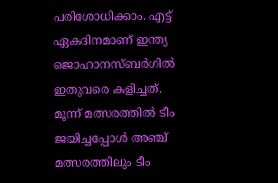പരിശോധിക്കാം. എട്ട് ഏകദിനമാണ് ഇന്ത്യ ജൊഹാനസ്ബര്‍ഗില്‍ ഇതുവരെ കളിച്ചത്. മൂന്ന് മത്സരത്തില്‍ ടീം ജയിച്ചപ്പോള്‍ അഞ്ച് മത്സരത്തിലും ടീം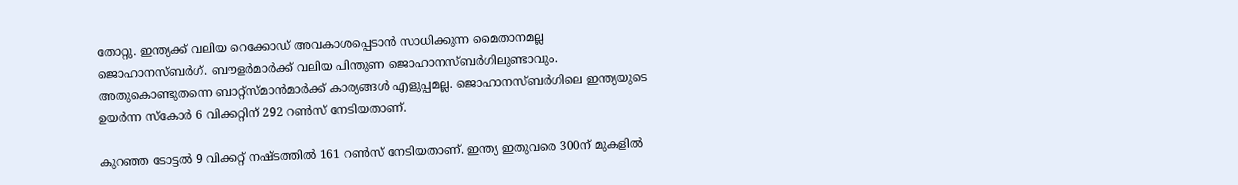തോറ്റു. ഇന്ത്യക്ക് വലിയ റെക്കോഡ് അവകാശപ്പെടാന്‍ സാധിക്കുന്ന മൈതാനമല്ല ജൊഹാനസ്ബര്‍ഗ്. ബൗളര്‍മാര്‍ക്ക് വലിയ പിന്തുണ ജൊഹാനസ്ബര്‍ഗിലുണ്ടാവും. അതുകൊണ്ടുതന്നെ ബാറ്റ്‌സ്മാന്‍മാര്‍ക്ക് കാര്യങ്ങള്‍ എളുപ്പമല്ല. ജൊഹാനസ്ബര്‍ഗിലെ ഇന്ത്യയുടെ ഉയര്‍ന്ന സ്‌കോര്‍ 6 വിക്കറ്റിന് 292 റണ്‍സ് നേടിയതാണ്.

കുറഞ്ഞ ടോട്ടല്‍ 9 വിക്കറ്റ് നഷ്ടത്തില്‍ 161 റണ്‍സ് നേടിയതാണ്. ഇന്ത്യ ഇതുവരെ 300ന് മുകളില്‍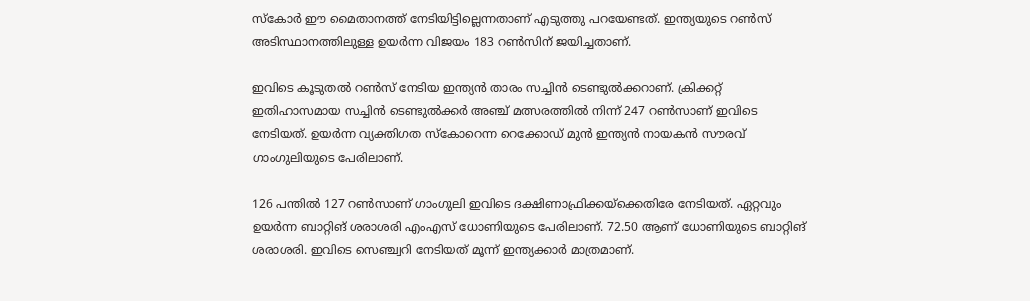സ്‌കോര്‍ ഈ മൈതാനത്ത് നേടിയിട്ടില്ലെന്നതാണ് എടുത്തു പറയേണ്ടത്. ഇന്ത്യയുടെ റണ്‍സ് അടിസ്ഥാനത്തിലുള്ള ഉയര്‍ന്ന വിജയം 183 റണ്‍സിന് ജയിച്ചതാണ്.

ഇവിടെ കൂടുതല്‍ റണ്‍സ് നേടിയ ഇന്ത്യന്‍ താരം സച്ചിന്‍ ടെണ്ടുല്‍ക്കറാണ്. ക്രിക്കറ്റ് ഇതിഹാസമായ സച്ചിന്‍ ടെണ്ടുല്‍ക്കര്‍ അഞ്ച് മത്സരത്തില്‍ നിന്ന് 247 റണ്‍സാണ് ഇവിടെ നേടിയത്. ഉയര്‍ന്ന വ്യക്തിഗത സ്‌കോറെന്ന റെക്കോഡ് മുന്‍ ഇന്ത്യന്‍ നായകന്‍ സൗരവ് ഗാംഗുലിയുടെ പേരിലാണ്.

126 പന്തില്‍ 127 റണ്‍സാണ് ഗാംഗുലി ഇവിടെ ദക്ഷിണാഫ്രിക്കയ്‌ക്കെതിരേ നേടിയത്. ഏറ്റവും ഉയര്‍ന്ന ബാറ്റിങ് ശരാശരി എംഎസ് ധോണിയുടെ പേരിലാണ്. 72.50 ആണ് ധോണിയുടെ ബാറ്റിങ് ശരാശരി. ഇവിടെ സെഞ്ച്വറി നേടിയത് മൂന്ന് ഇന്ത്യക്കാര്‍ മാത്രമാണ്.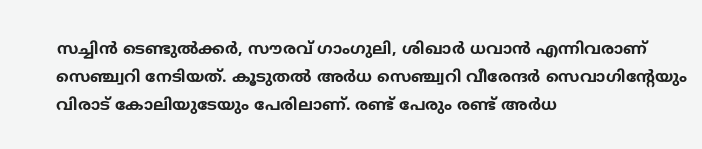സച്ചിന്‍ ടെണ്ടുല്‍ക്കര്‍, സൗരവ് ഗാംഗുലി, ശിഖാര്‍ ധവാന്‍ എന്നിവരാണ് സെഞ്ച്വറി നേടിയത്. കൂടുതല്‍ അര്‍ധ സെഞ്ച്വറി വീരേന്ദര്‍ സെവാഗിന്റേയും വിരാട് കോലിയുടേയും പേരിലാണ്. രണ്ട് പേരും രണ്ട് അര്‍ധ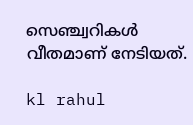സെഞ്ച്വറികള്‍ വീതമാണ് നേടിയത്.

kl rahul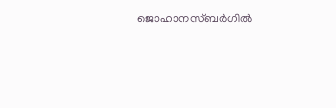ജൊഹാനസ്ബര്‍ഗില്‍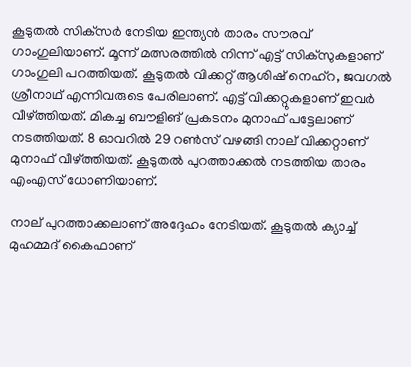കൂടുതല്‍ സിക്‌സര്‍ നേടിയ ഇന്ത്യന്‍ താരം സൗരവ് ഗാംഗുലിയാണ്. മൂന്ന് മത്സരത്തില്‍ നിന്ന് എട്ട് സിക്‌സുകളാണ് ഗാംഗുലി പറത്തിയത്. കൂടുതല്‍ വിക്കറ്റ് ആശിഷ് നെഹ്‌റ, ജവഗല്‍ ശ്രീനാഥ് എന്നിവരുടെ പേരിലാണ്. എട്ട് വിക്കറ്റുകളാണ് ഇവര്‍ വീഴ്ത്തിയത്. മികച്ച ബൗളിങ് പ്രകടനം മുനാഫ് പട്ടേലാണ് നടത്തിയത്. 8 ഓവറില്‍ 29 റണ്‍സ് വഴങ്ങി നാല് വിക്കറ്റാണ് മുനാഫ് വീഴ്ത്തിയത്. കൂടുതല്‍ പുറത്താക്കല്‍ നടത്തിയ താരം എംഎസ് ധോണിയാണ്.

നാല് പുറത്താക്കലാണ് അദ്ദേഹം നേടിയത്. കൂടുതല്‍ ക്യാച്ച് മുഹമ്മദ് കൈഫാണ്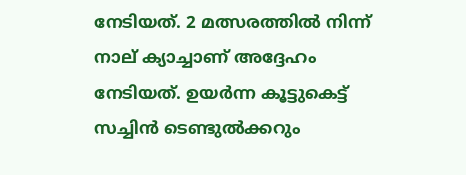നേടിയത്. 2 മത്സരത്തില്‍ നിന്ന് നാല് ക്യാച്ചാണ് അദ്ദേഹം നേടിയത്. ഉയര്‍ന്ന കൂട്ടുകെട്ട് സച്ചിന്‍ ടെണ്ടുല്‍ക്കറും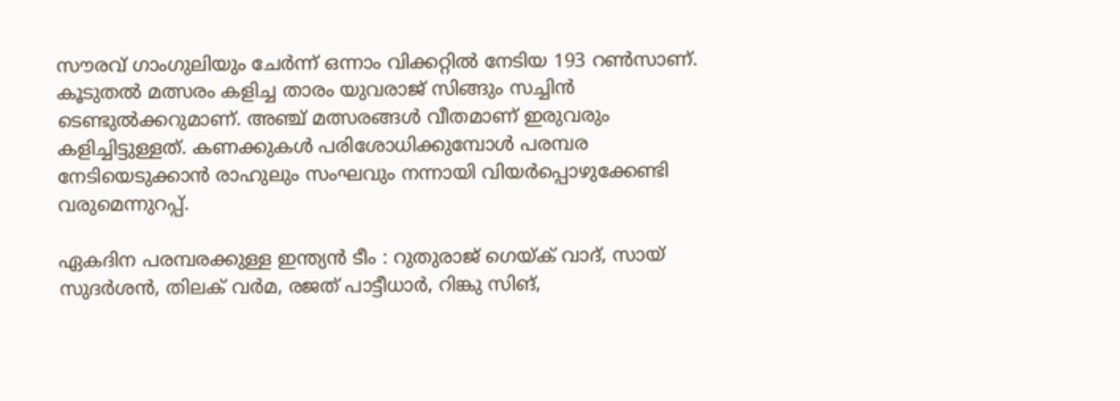സൗരവ് ഗാംഗുലിയും ചേര്‍ന്ന് ഒന്നാം വിക്കറ്റില്‍ നേടിയ 193 റണ്‍സാണ്. കൂടുതല്‍ മത്സരം കളിച്ച താരം യുവരാജ് സിങ്ങും സച്ചിന്‍ ടെണ്ടുല്‍ക്കറുമാണ്. അഞ്ച് മത്സരങ്ങള്‍ വീതമാണ് ഇരുവരും കളിച്ചിട്ടുള്ളത്. കണക്കുകള്‍ പരിശോധിക്കുമ്പോള്‍ പരമ്പര നേടിയെടുക്കാന്‍ രാഹുലും സംഘവും നന്നായി വിയര്‍പ്പൊഴുക്കേണ്ടി വരുമെന്നുറപ്പ്.

ഏകദിന പരമ്പരക്കുള്ള ഇന്ത്യന്‍ ടീം : റുതുരാജ് ഗെയ്ക് വാദ്, സായ് സുദര്‍ശന്‍, തിലക് വര്‍മ, രജത് പാട്ടീധാര്‍, റിങ്കു സിങ്,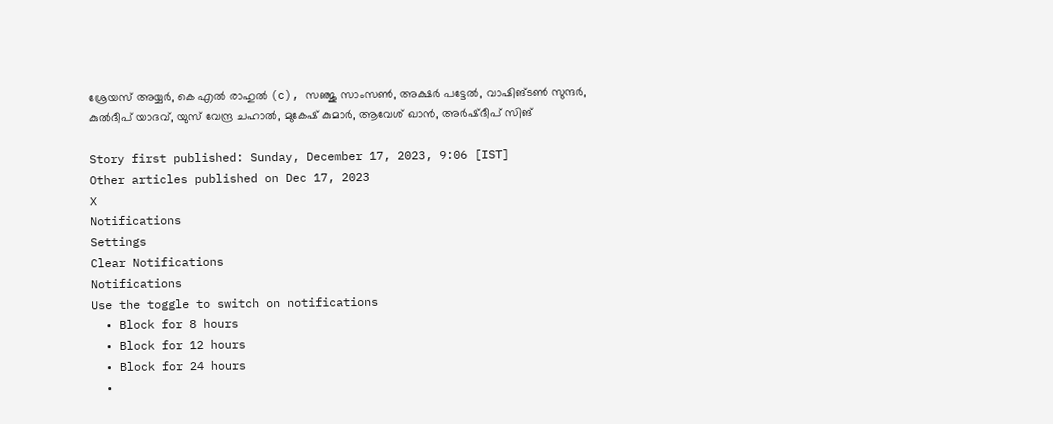ശ്രേയസ് അയ്യര്‍, കെ എല്‍ രാഹുല്‍ (c), സഞ്ജു സാംസണ്‍, അക്ഷര്‍ പട്ടേല്‍, വാഷിങ്ടണ്‍ സുന്ദര്‍, കുല്‍ദീപ് യാദവ്, യുസ് വേന്ദ്ര ചഹാല്‍, മുകേഷ് കുമാര്‍, ആവേശ് ഖാന്‍, അര്‍ഷ്ദീപ് സിങ്

Story first published: Sunday, December 17, 2023, 9:06 [IST]
Other articles published on Dec 17, 2023
X
Notifications
Settings
Clear Notifications
Notifications
Use the toggle to switch on notifications
  • Block for 8 hours
  • Block for 12 hours
  • Block for 24 hours
  •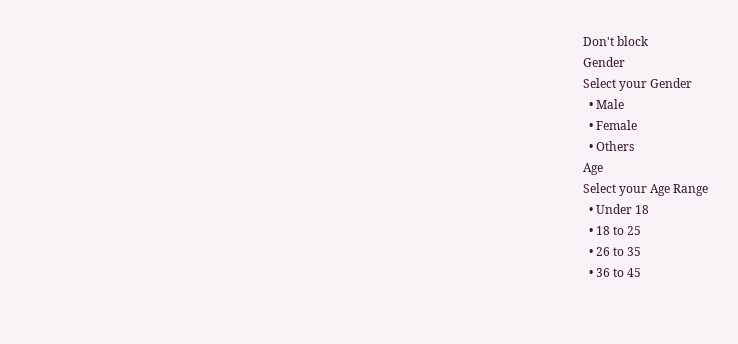Don't block
Gender
Select your Gender
  • Male
  • Female
  • Others
Age
Select your Age Range
  • Under 18
  • 18 to 25
  • 26 to 35
  • 36 to 45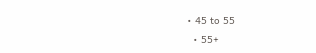• 45 to 55
  • 55+